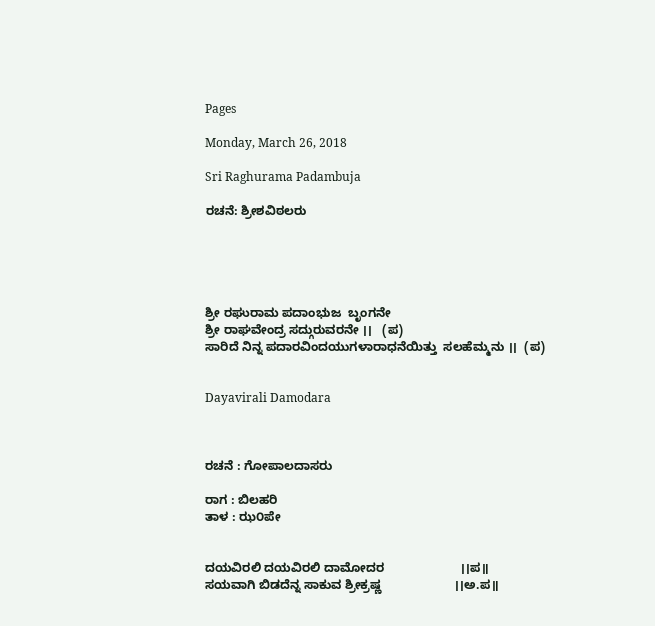Pages

Monday, March 26, 2018

Sri Raghurama Padambuja

ರಚನೆ: ಶ್ರೀಶವಿಠಲರು





ಶ್ರೀ ರಘುರಾಮ ಪದಾಂಭುಜ  ಬೃಂಗನೇ
ಶ್ರೀ ರಾಘವೇಂದ್ರ ಸದ್ಗುರುವರನೇ ।।   (ಪ)
ಸಾರಿದೆ ನಿನ್ನ ಪದಾರವಿಂದಯುಗಳಾರಾಧನೆಯಿತ್ತು  ಸಲಹೆಮ್ಮನು ।।  (ಪ)


Dayavirali Damodara



ರಚನೆ : ಗೋಪಾಲದಾಸರು

ರಾಗ : ಬಿಲಹರಿ
ತಾಳ : ಝ೦ಪೇ


ದಯವಿರಲಿ ದಯವಿರಲಿ ದಾಮೋದರ                      ।।ಪ॥
ಸಯವಾಗಿ ಬಿಡದೆನ್ನ ಸಾಕುವ ಶ್ರೀಕ್ರಷ್ಣ                     ।।ಅ.ಪ॥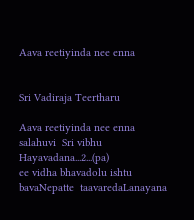Aava reetiyinda nee enna


Sri Vadiraja Teertharu

Aava reetiyinda nee enna salahuvi  Sri vibhu Hayavadana...2...(pa)
ee vidha bhavadolu ishtu bavaNepatte  taavaredaLanayana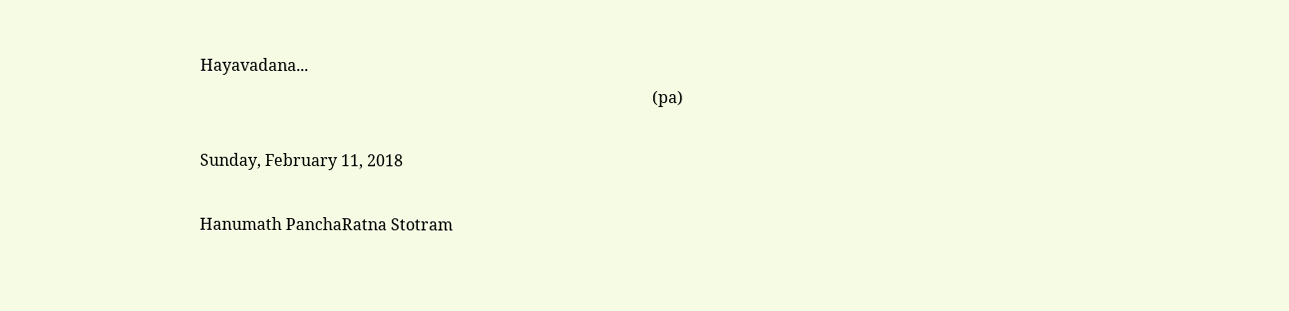Hayavadana...
                                                                                                                 (pa)

Sunday, February 11, 2018

Hanumath PanchaRatna Stotram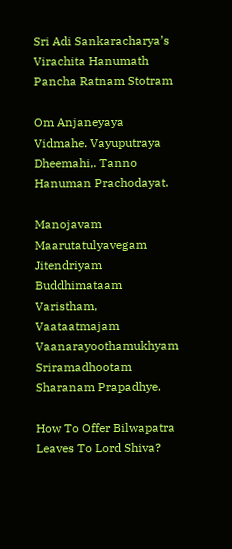Sri Adi Sankaracharya’s Virachita Hanumath Pancha Ratnam Stotram

Om Anjaneyaya Vidmahe. Vayuputraya Dheemahi,. Tanno Hanuman Prachodayat.

Manojavam Maarutatulyavegam
Jitendriyam Buddhimataam Varistham, Vaataatmajam Vaanarayoothamukhyam
Sriramadhootam Sharanam Prapadhye.

How To Offer Bilwapatra Leaves To Lord Shiva?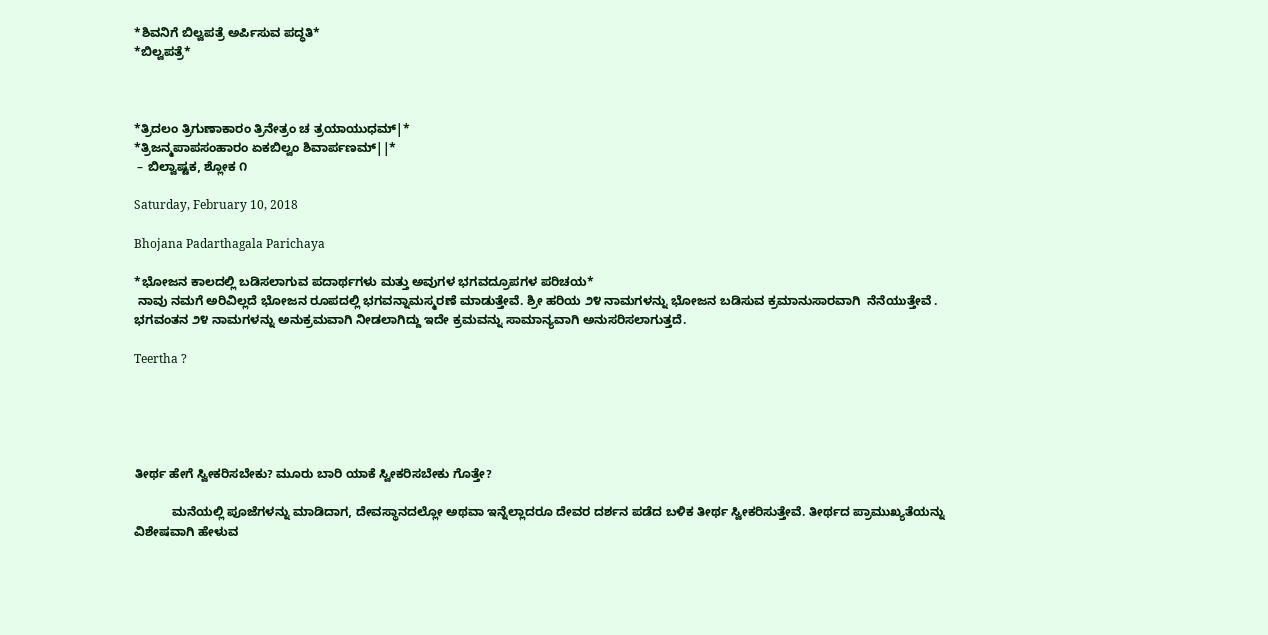*ಶಿವನಿಗೆ ಬಿಲ್ವಪತ್ರೆ ಅರ್ಪಿಸುವ ಪದ್ಧತಿ*
*ಬಿಲ್ವಪತ್ರೆ*



*ತ್ರಿದಲಂ ತ್ರಿಗುಣಾಕಾರಂ ತ್ರಿನೇತ್ರಂ ಚ ತ್ರಯಾಯುಧಮ್|*
*ತ್ರಿಜನ್ಮಪಾಪಸಂಹಾರಂ ಏಕಬಿಲ್ವಂ ಶಿವಾರ್ಪಣಮ್||*
 – ಬಿಲ್ವಾಷ್ಟಕ, ಶ್ಲೋಕ ೧

Saturday, February 10, 2018

Bhojana Padarthagala Parichaya

*ಭೋಜನ ಕಾಲದಲ್ಲಿ ಬಡಿಸಲಾಗುವ ಪದಾರ್ಥಗಳು ಮತ್ತು ಅವುಗಳ ಭಗವದ್ರೂಪಗಳ ಪರಿಚಯ*
 ನಾವು ನಮಗೆ ಅರಿವಿಲ್ಲದೆ ಭೋಜನ ರೂಪದಲ್ಲಿ ಭಗವನ್ನಾಮಸ್ಮರಣೆ ಮಾಡುತ್ತೇವೆ. ಶ್ರೀ ಹರಿಯ ೨೪ ನಾಮಗಳನ್ನು ಭೋಜನ ಬಡಿಸುವ ಕ್ರಮಾನುಸಾರವಾಗಿ  ನೆನೆಯುತ್ತೇವೆ . ಭಗವಂತನ ೨೪ ನಾಮಗಳನ್ನು ಅನುಕ್ರಮವಾಗಿ ನೀಡಲಾಗಿದ್ದು ಇದೇ ಕ್ರಮವನ್ನು ಸಾಮಾನ್ಯವಾಗಿ ಅನುಸರಿಸಲಾಗುತ್ತದೆ.

Teertha ?





ತೀರ್ಥ ಹೇಗೆ ಸ್ವೀಕರಿಸಬೇಕು? ಮೂರು ಬಾರಿ ಯಾಕೆ ಸ್ವೀಕರಿಸಬೇಕು ಗೊತ್ತೇ?

           ಮನೆಯಲ್ಲಿ ಪೂಜೆಗಳನ್ನು ಮಾಡಿದಾಗ, ದೇವಸ್ಥಾನದಲ್ಲೋ ಅಥವಾ ಇನ್ನೆಲ್ಲಾದರೂ ದೇವರ ದರ್ಶನ ಪಡೆದ ಬಳಿಕ ತೀರ್ಥ ಸ್ವೀಕರಿಸುತ್ತೇವೆ. ತೀರ್ಥದ ಪ್ರಾಮುಖ್ಯತೆಯನ್ನು ವಿಶೇಷವಾಗಿ ಹೇಳುವ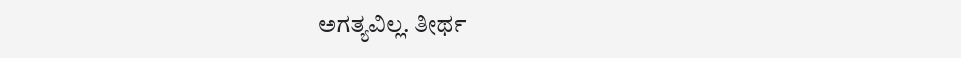ಅಗತ್ಯವಿಲ್ಲ. ತೀರ್ಥ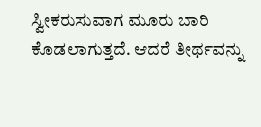ಸ್ವೀಕರುಸುವಾಗ ಮೂರು ಬಾರಿ ಕೊಡಲಾಗುತ್ತದೆ. ಆದರೆ ತೀರ್ಥವನ್ನು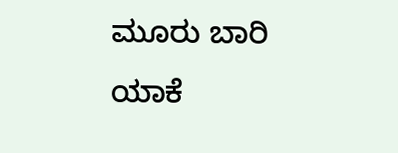ಮೂರು ಬಾರಿ ಯಾಕೆ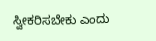ಸ್ವೀಕರಿಸಬೇಕು ಎಂದು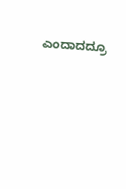ಎಂದಾದದ್ರೂ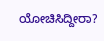ಯೋಚಿಸಿದ್ದೀರಾ?